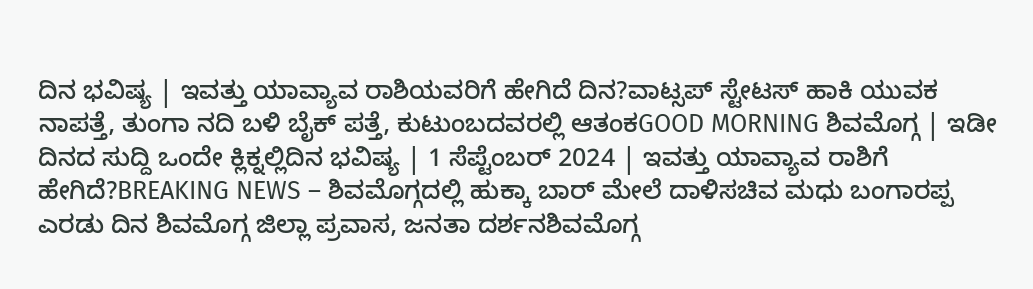ದಿನ ಭವಿಷ್ಯ | ಇವತ್ತು ಯಾವ್ಯಾವ ರಾಶಿಯವರಿಗೆ ಹೇಗಿದೆ ದಿನ?ವಾಟ್ಸಪ್ ಸ್ಟೇಟಸ್ ಹಾಕಿ ಯುವಕ ನಾಪತ್ತೆ, ತುಂಗಾ ನದಿ ಬಳಿ ಬೈಕ್ ಪತ್ತೆ, ಕುಟುಂಬದವರಲ್ಲಿ ಆತಂಕGOOD MORNING ಶಿವಮೊಗ್ಗ | ಇಡೀ ದಿನದ ಸುದ್ದಿ ಒಂದೇ ಕ್ಲಿಕ್ನಲ್ಲಿದಿನ ಭವಿಷ್ಯ | 1 ಸೆಪ್ಟೆಂಬರ್ 2024 | ಇವತ್ತು ಯಾವ್ಯಾವ ರಾಶಿಗೆ ಹೇಗಿದೆ?BREAKING NEWS – ಶಿವಮೊಗ್ಗದಲ್ಲಿ ಹುಕ್ಕಾ ಬಾರ್ ಮೇಲೆ ದಾಳಿಸಚಿವ ಮಧು ಬಂಗಾರಪ್ಪ ಎರಡು ದಿನ ಶಿವಮೊಗ್ಗ ಜಿಲ್ಲಾ ಪ್ರವಾಸ, ಜನತಾ ದರ್ಶನಶಿವಮೊಗ್ಗ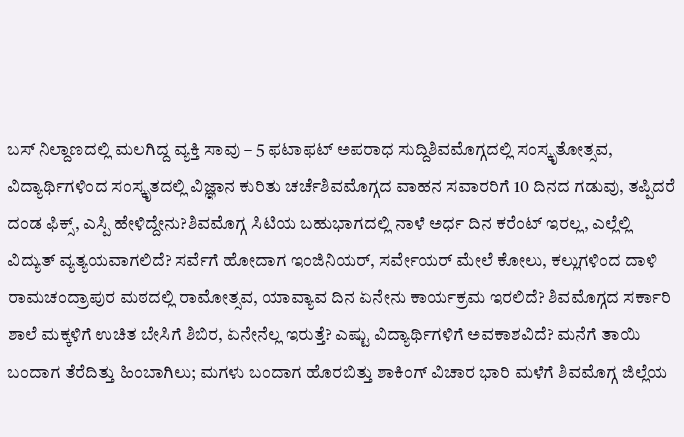ಬಸ್ ನಿಲ್ದಾಣದಲ್ಲಿ ಮಲಗಿದ್ದ ವ್ಯಕ್ತಿ ಸಾವು – 5 ಫಟಾಫಟ್ ಅಪರಾಧ ಸುದ್ದಿಶಿವಮೊಗ್ಗದಲ್ಲಿ ಸಂಸ್ಕೃತೋತ್ಸವ, ವಿದ್ಯಾರ್ಥಿಗಳಿಂದ ಸಂಸ್ಕೃತದಲ್ಲಿ ವಿಜ್ಞಾನ ಕುರಿತು ಚರ್ಚೆಶಿವಮೊಗ್ಗದ ವಾಹನ ಸವಾರರಿಗೆ 10 ದಿನದ ಗಡುವು, ತಪ್ಪಿದರೆ ದಂಡ ಫಿಕ್ಸ್, ಎಸ್ಪಿ ಹೇಳಿದ್ದೇನು?ಶಿವಮೊಗ್ಗ ಸಿಟಿಯ ಬಹುಭಾಗದಲ್ಲಿ ನಾಳೆ ಅರ್ಧ ದಿನ ಕರೆಂಟ್ ಇರಲ್ಲ, ಎಲ್ಲೆಲ್ಲಿ ವಿದ್ಯುತ್ ವ್ಯತ್ಯಯವಾಗಲಿದೆ? ಸರ್ವೆಗೆ ಹೋದಾಗ ಇಂಜಿನಿಯರ್, ಸರ್ವೇಯರ್ ಮೇಲೆ ಕೋಲು, ಕಲ್ಲುಗಳಿಂದ ದಾಳಿ ರಾಮಚಂದ್ರಾಪುರ ಮಠದಲ್ಲಿ ರಾಮೋತ್ಸವ, ಯಾವ್ಯಾವ ದಿನ ಏನೇನು ಕಾರ್ಯಕ್ರಮ ಇರಲಿದೆ? ಶಿವಮೊಗ್ಗದ ಸರ್ಕಾರಿ ಶಾಲೆ ಮಕ್ಕಳಿಗೆ ಉಚಿತ ಬೇಸಿಗೆ ಶಿಬಿರ, ಏನೇನೆಲ್ಲ ಇರುತ್ತೆ? ಎಷ್ಟು ವಿದ್ಯಾರ್ಥಿಗಳಿಗೆ ಅವಕಾಶವಿದೆ? ಮನೆಗೆ ತಾಯಿ ಬಂದಾಗ ತೆರೆದಿತ್ತು ಹಿಂಬಾಗಿಲು; ಮಗಳು ಬಂದಾಗ ಹೊರಬಿತ್ತು ಶಾಕಿಂಗ್ ವಿಚಾರ ಭಾರಿ ಮಳೆಗೆ ಶಿವಮೊಗ್ಗ ಜಿಲ್ಲೆಯ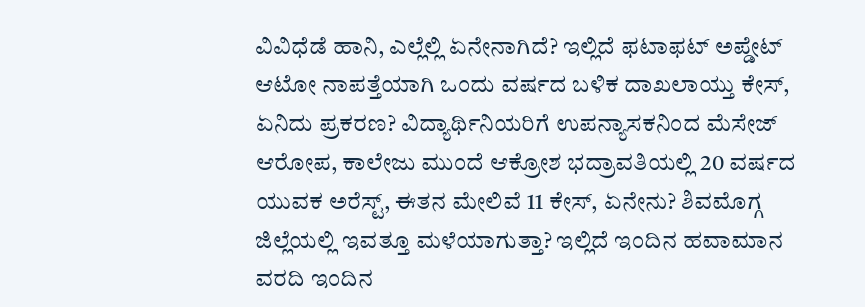ವಿವಿಧೆಡೆ ಹಾನಿ, ಎಲ್ಲೆಲ್ಲಿ ಏನೇನಾಗಿದೆ? ಇಲ್ಲಿದೆ ಫಟಾಫಟ್ ಅಪ್ಡೇಟ್ ಆಟೋ ನಾಪತ್ತೆಯಾಗಿ ಒಂದು ವರ್ಷದ ಬಳಿಕ ದಾಖಲಾಯ್ತು ಕೇಸ್, ಏನಿದು ಪ್ರಕರಣ? ವಿದ್ಯಾರ್ಥಿನಿಯರಿಗೆ ಉಪನ್ಯಾಸಕನಿಂದ ಮೆಸೇಜ್ ಆರೋಪ, ಕಾಲೇಜು ಮುಂದೆ ಆಕ್ರೋಶ ಭದ್ರಾವತಿಯಲ್ಲಿ 20 ವರ್ಷದ ಯುವಕ ಅರೆಸ್ಟ್, ಈತನ ಮೇಲಿವೆ 11 ಕೇಸ್, ಏನೇನು? ಶಿವಮೊಗ್ಗ ಜಿಲ್ಲೆಯಲ್ಲಿ ಇವತ್ತೂ ಮಳೆಯಾಗುತ್ತಾ? ಇಲ್ಲಿದೆ ಇಂದಿನ ಹವಾಮಾನ ವರದಿ ಇಂದಿನ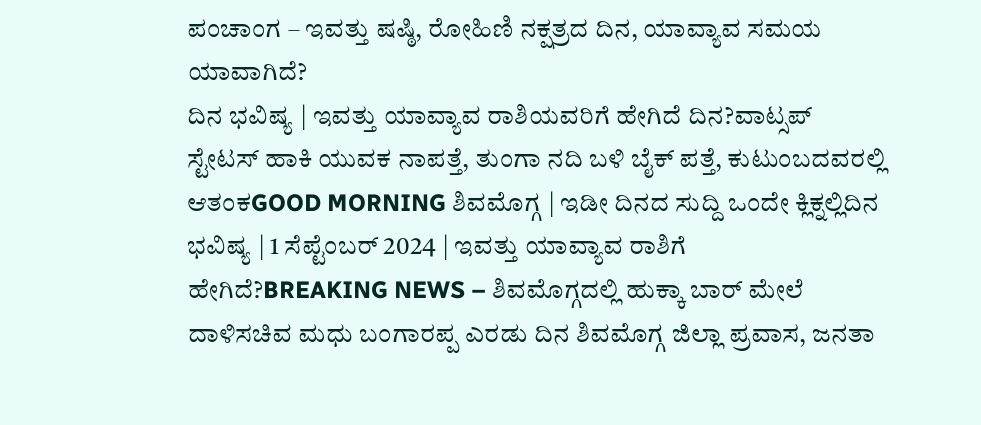ಪಂಚಾಂಗ – ಇವತ್ತು ಷಷ್ಠಿ, ರೋಹಿಣಿ ನಕ್ಷತ್ರದ ದಿನ, ಯಾವ್ಯಾವ ಸಮಯ ಯಾವಾಗಿದೆ?
ದಿನ ಭವಿಷ್ಯ | ಇವತ್ತು ಯಾವ್ಯಾವ ರಾಶಿಯವರಿಗೆ ಹೇಗಿದೆ ದಿನ?ವಾಟ್ಸಪ್ ಸ್ಟೇಟಸ್ ಹಾಕಿ ಯುವಕ ನಾಪತ್ತೆ, ತುಂಗಾ ನದಿ ಬಳಿ ಬೈಕ್ ಪತ್ತೆ, ಕುಟುಂಬದವರಲ್ಲಿ ಆತಂಕGOOD MORNING ಶಿವಮೊಗ್ಗ | ಇಡೀ ದಿನದ ಸುದ್ದಿ ಒಂದೇ ಕ್ಲಿಕ್ನಲ್ಲಿದಿನ ಭವಿಷ್ಯ | 1 ಸೆಪ್ಟೆಂಬರ್ 2024 | ಇವತ್ತು ಯಾವ್ಯಾವ ರಾಶಿಗೆ ಹೇಗಿದೆ?BREAKING NEWS – ಶಿವಮೊಗ್ಗದಲ್ಲಿ ಹುಕ್ಕಾ ಬಾರ್ ಮೇಲೆ ದಾಳಿಸಚಿವ ಮಧು ಬಂಗಾರಪ್ಪ ಎರಡು ದಿನ ಶಿವಮೊಗ್ಗ ಜಿಲ್ಲಾ ಪ್ರವಾಸ, ಜನತಾ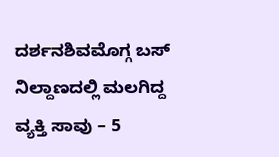ದರ್ಶನಶಿವಮೊಗ್ಗ ಬಸ್ ನಿಲ್ದಾಣದಲ್ಲಿ ಮಲಗಿದ್ದ ವ್ಯಕ್ತಿ ಸಾವು – 5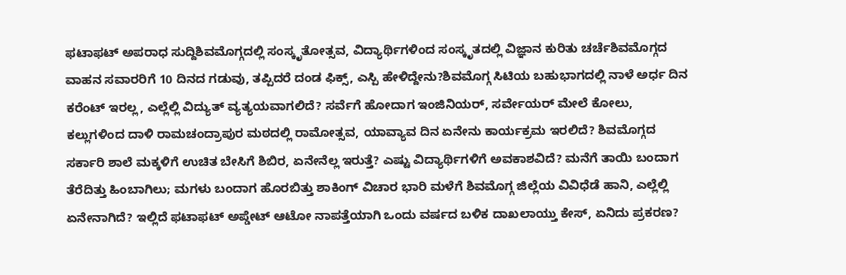ಫಟಾಫಟ್ ಅಪರಾಧ ಸುದ್ದಿಶಿವಮೊಗ್ಗದಲ್ಲಿ ಸಂಸ್ಕೃತೋತ್ಸವ, ವಿದ್ಯಾರ್ಥಿಗಳಿಂದ ಸಂಸ್ಕೃತದಲ್ಲಿ ವಿಜ್ಞಾನ ಕುರಿತು ಚರ್ಚೆಶಿವಮೊಗ್ಗದ ವಾಹನ ಸವಾರರಿಗೆ 10 ದಿನದ ಗಡುವು, ತಪ್ಪಿದರೆ ದಂಡ ಫಿಕ್ಸ್, ಎಸ್ಪಿ ಹೇಳಿದ್ದೇನು?ಶಿವಮೊಗ್ಗ ಸಿಟಿಯ ಬಹುಭಾಗದಲ್ಲಿ ನಾಳೆ ಅರ್ಧ ದಿನ ಕರೆಂಟ್ ಇರಲ್ಲ, ಎಲ್ಲೆಲ್ಲಿ ವಿದ್ಯುತ್ ವ್ಯತ್ಯಯವಾಗಲಿದೆ? ಸರ್ವೆಗೆ ಹೋದಾಗ ಇಂಜಿನಿಯರ್, ಸರ್ವೇಯರ್ ಮೇಲೆ ಕೋಲು, ಕಲ್ಲುಗಳಿಂದ ದಾಳಿ ರಾಮಚಂದ್ರಾಪುರ ಮಠದಲ್ಲಿ ರಾಮೋತ್ಸವ, ಯಾವ್ಯಾವ ದಿನ ಏನೇನು ಕಾರ್ಯಕ್ರಮ ಇರಲಿದೆ? ಶಿವಮೊಗ್ಗದ ಸರ್ಕಾರಿ ಶಾಲೆ ಮಕ್ಕಳಿಗೆ ಉಚಿತ ಬೇಸಿಗೆ ಶಿಬಿರ, ಏನೇನೆಲ್ಲ ಇರುತ್ತೆ? ಎಷ್ಟು ವಿದ್ಯಾರ್ಥಿಗಳಿಗೆ ಅವಕಾಶವಿದೆ? ಮನೆಗೆ ತಾಯಿ ಬಂದಾಗ ತೆರೆದಿತ್ತು ಹಿಂಬಾಗಿಲು; ಮಗಳು ಬಂದಾಗ ಹೊರಬಿತ್ತು ಶಾಕಿಂಗ್ ವಿಚಾರ ಭಾರಿ ಮಳೆಗೆ ಶಿವಮೊಗ್ಗ ಜಿಲ್ಲೆಯ ವಿವಿಧೆಡೆ ಹಾನಿ, ಎಲ್ಲೆಲ್ಲಿ ಏನೇನಾಗಿದೆ? ಇಲ್ಲಿದೆ ಫಟಾಫಟ್ ಅಪ್ಡೇಟ್ ಆಟೋ ನಾಪತ್ತೆಯಾಗಿ ಒಂದು ವರ್ಷದ ಬಳಿಕ ದಾಖಲಾಯ್ತು ಕೇಸ್, ಏನಿದು ಪ್ರಕರಣ?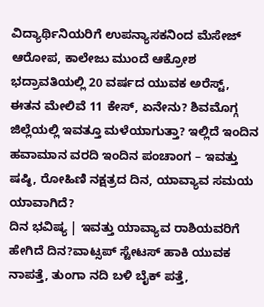ವಿದ್ಯಾರ್ಥಿನಿಯರಿಗೆ ಉಪನ್ಯಾಸಕನಿಂದ ಮೆಸೇಜ್ ಆರೋಪ, ಕಾಲೇಜು ಮುಂದೆ ಆಕ್ರೋಶ ಭದ್ರಾವತಿಯಲ್ಲಿ 20 ವರ್ಷದ ಯುವಕ ಅರೆಸ್ಟ್, ಈತನ ಮೇಲಿವೆ 11 ಕೇಸ್, ಏನೇನು? ಶಿವಮೊಗ್ಗ ಜಿಲ್ಲೆಯಲ್ಲಿ ಇವತ್ತೂ ಮಳೆಯಾಗುತ್ತಾ? ಇಲ್ಲಿದೆ ಇಂದಿನ ಹವಾಮಾನ ವರದಿ ಇಂದಿನ ಪಂಚಾಂಗ – ಇವತ್ತು ಷಷ್ಠಿ, ರೋಹಿಣಿ ನಕ್ಷತ್ರದ ದಿನ, ಯಾವ್ಯಾವ ಸಮಯ ಯಾವಾಗಿದೆ?
ದಿನ ಭವಿಷ್ಯ | ಇವತ್ತು ಯಾವ್ಯಾವ ರಾಶಿಯವರಿಗೆ ಹೇಗಿದೆ ದಿನ?ವಾಟ್ಸಪ್ ಸ್ಟೇಟಸ್ ಹಾಕಿ ಯುವಕ ನಾಪತ್ತೆ, ತುಂಗಾ ನದಿ ಬಳಿ ಬೈಕ್ ಪತ್ತೆ,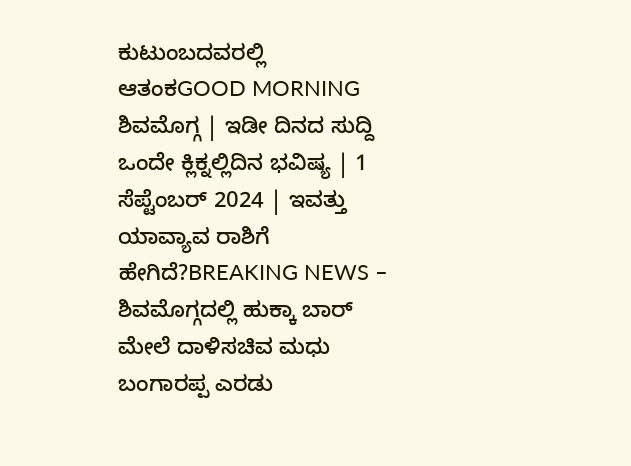ಕುಟುಂಬದವರಲ್ಲಿ ಆತಂಕGOOD MORNING ಶಿವಮೊಗ್ಗ | ಇಡೀ ದಿನದ ಸುದ್ದಿ ಒಂದೇ ಕ್ಲಿಕ್ನಲ್ಲಿದಿನ ಭವಿಷ್ಯ | 1 ಸೆಪ್ಟೆಂಬರ್ 2024 | ಇವತ್ತು ಯಾವ್ಯಾವ ರಾಶಿಗೆ ಹೇಗಿದೆ?BREAKING NEWS – ಶಿವಮೊಗ್ಗದಲ್ಲಿ ಹುಕ್ಕಾ ಬಾರ್ ಮೇಲೆ ದಾಳಿಸಚಿವ ಮಧು ಬಂಗಾರಪ್ಪ ಎರಡು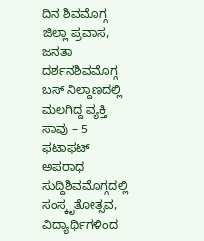ದಿನ ಶಿವಮೊಗ್ಗ ಜಿಲ್ಲಾ ಪ್ರವಾಸ, ಜನತಾ ದರ್ಶನಶಿವಮೊಗ್ಗ ಬಸ್ ನಿಲ್ದಾಣದಲ್ಲಿ ಮಲಗಿದ್ದ ವ್ಯಕ್ತಿ ಸಾವು – 5 ಫಟಾಫಟ್ ಅಪರಾಧ ಸುದ್ದಿಶಿವಮೊಗ್ಗದಲ್ಲಿ ಸಂಸ್ಕೃತೋತ್ಸವ, ವಿದ್ಯಾರ್ಥಿಗಳಿಂದ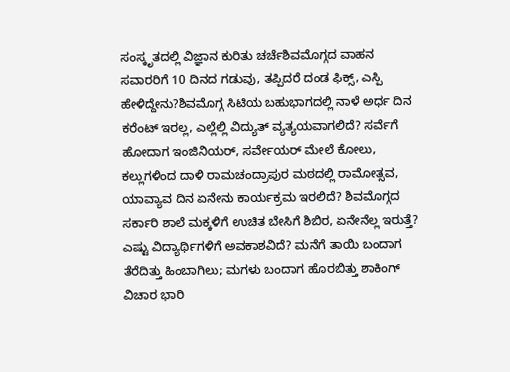ಸಂಸ್ಕೃತದಲ್ಲಿ ವಿಜ್ಞಾನ ಕುರಿತು ಚರ್ಚೆಶಿವಮೊಗ್ಗದ ವಾಹನ ಸವಾರರಿಗೆ 10 ದಿನದ ಗಡುವು, ತಪ್ಪಿದರೆ ದಂಡ ಫಿಕ್ಸ್, ಎಸ್ಪಿ ಹೇಳಿದ್ದೇನು?ಶಿವಮೊಗ್ಗ ಸಿಟಿಯ ಬಹುಭಾಗದಲ್ಲಿ ನಾಳೆ ಅರ್ಧ ದಿನ ಕರೆಂಟ್ ಇರಲ್ಲ, ಎಲ್ಲೆಲ್ಲಿ ವಿದ್ಯುತ್ ವ್ಯತ್ಯಯವಾಗಲಿದೆ? ಸರ್ವೆಗೆ ಹೋದಾಗ ಇಂಜಿನಿಯರ್, ಸರ್ವೇಯರ್ ಮೇಲೆ ಕೋಲು, ಕಲ್ಲುಗಳಿಂದ ದಾಳಿ ರಾಮಚಂದ್ರಾಪುರ ಮಠದಲ್ಲಿ ರಾಮೋತ್ಸವ, ಯಾವ್ಯಾವ ದಿನ ಏನೇನು ಕಾರ್ಯಕ್ರಮ ಇರಲಿದೆ? ಶಿವಮೊಗ್ಗದ ಸರ್ಕಾರಿ ಶಾಲೆ ಮಕ್ಕಳಿಗೆ ಉಚಿತ ಬೇಸಿಗೆ ಶಿಬಿರ, ಏನೇನೆಲ್ಲ ಇರುತ್ತೆ? ಎಷ್ಟು ವಿದ್ಯಾರ್ಥಿಗಳಿಗೆ ಅವಕಾಶವಿದೆ? ಮನೆಗೆ ತಾಯಿ ಬಂದಾಗ ತೆರೆದಿತ್ತು ಹಿಂಬಾಗಿಲು; ಮಗಳು ಬಂದಾಗ ಹೊರಬಿತ್ತು ಶಾಕಿಂಗ್ ವಿಚಾರ ಭಾರಿ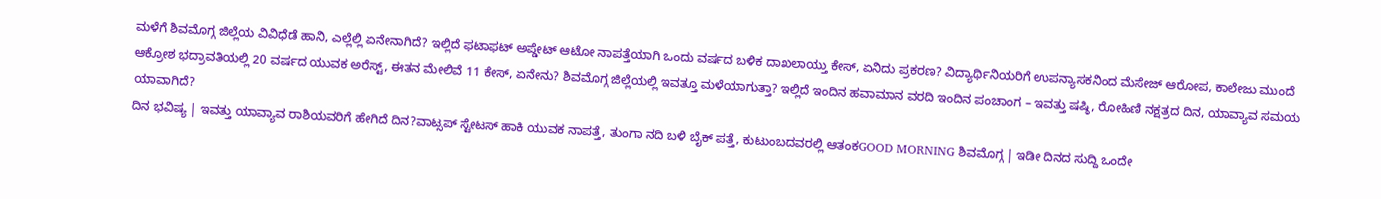ಮಳೆಗೆ ಶಿವಮೊಗ್ಗ ಜಿಲ್ಲೆಯ ವಿವಿಧೆಡೆ ಹಾನಿ, ಎಲ್ಲೆಲ್ಲಿ ಏನೇನಾಗಿದೆ? ಇಲ್ಲಿದೆ ಫಟಾಫಟ್ ಅಪ್ಡೇಟ್ ಆಟೋ ನಾಪತ್ತೆಯಾಗಿ ಒಂದು ವರ್ಷದ ಬಳಿಕ ದಾಖಲಾಯ್ತು ಕೇಸ್, ಏನಿದು ಪ್ರಕರಣ? ವಿದ್ಯಾರ್ಥಿನಿಯರಿಗೆ ಉಪನ್ಯಾಸಕನಿಂದ ಮೆಸೇಜ್ ಆರೋಪ, ಕಾಲೇಜು ಮುಂದೆ ಆಕ್ರೋಶ ಭದ್ರಾವತಿಯಲ್ಲಿ 20 ವರ್ಷದ ಯುವಕ ಅರೆಸ್ಟ್, ಈತನ ಮೇಲಿವೆ 11 ಕೇಸ್, ಏನೇನು? ಶಿವಮೊಗ್ಗ ಜಿಲ್ಲೆಯಲ್ಲಿ ಇವತ್ತೂ ಮಳೆಯಾಗುತ್ತಾ? ಇಲ್ಲಿದೆ ಇಂದಿನ ಹವಾಮಾನ ವರದಿ ಇಂದಿನ ಪಂಚಾಂಗ – ಇವತ್ತು ಷಷ್ಠಿ, ರೋಹಿಣಿ ನಕ್ಷತ್ರದ ದಿನ, ಯಾವ್ಯಾವ ಸಮಯ ಯಾವಾಗಿದೆ?
ದಿನ ಭವಿಷ್ಯ | ಇವತ್ತು ಯಾವ್ಯಾವ ರಾಶಿಯವರಿಗೆ ಹೇಗಿದೆ ದಿನ?ವಾಟ್ಸಪ್ ಸ್ಟೇಟಸ್ ಹಾಕಿ ಯುವಕ ನಾಪತ್ತೆ, ತುಂಗಾ ನದಿ ಬಳಿ ಬೈಕ್ ಪತ್ತೆ, ಕುಟುಂಬದವರಲ್ಲಿ ಆತಂಕGOOD MORNING ಶಿವಮೊಗ್ಗ | ಇಡೀ ದಿನದ ಸುದ್ದಿ ಒಂದೇ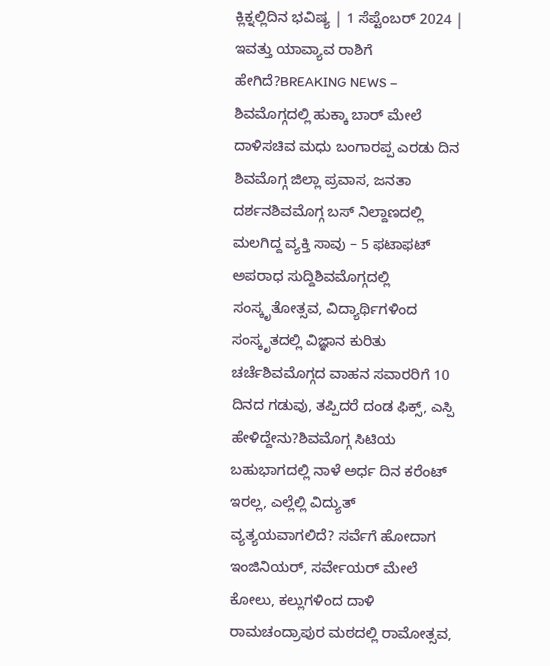ಕ್ಲಿಕ್ನಲ್ಲಿದಿನ ಭವಿಷ್ಯ | 1 ಸೆಪ್ಟೆಂಬರ್ 2024 | ಇವತ್ತು ಯಾವ್ಯಾವ ರಾಶಿಗೆ ಹೇಗಿದೆ?BREAKING NEWS – ಶಿವಮೊಗ್ಗದಲ್ಲಿ ಹುಕ್ಕಾ ಬಾರ್ ಮೇಲೆ ದಾಳಿಸಚಿವ ಮಧು ಬಂಗಾರಪ್ಪ ಎರಡು ದಿನ ಶಿವಮೊಗ್ಗ ಜಿಲ್ಲಾ ಪ್ರವಾಸ, ಜನತಾ ದರ್ಶನಶಿವಮೊಗ್ಗ ಬಸ್ ನಿಲ್ದಾಣದಲ್ಲಿ ಮಲಗಿದ್ದ ವ್ಯಕ್ತಿ ಸಾವು – 5 ಫಟಾಫಟ್ ಅಪರಾಧ ಸುದ್ದಿಶಿವಮೊಗ್ಗದಲ್ಲಿ ಸಂಸ್ಕೃತೋತ್ಸವ, ವಿದ್ಯಾರ್ಥಿಗಳಿಂದ ಸಂಸ್ಕೃತದಲ್ಲಿ ವಿಜ್ಞಾನ ಕುರಿತು ಚರ್ಚೆಶಿವಮೊಗ್ಗದ ವಾಹನ ಸವಾರರಿಗೆ 10 ದಿನದ ಗಡುವು, ತಪ್ಪಿದರೆ ದಂಡ ಫಿಕ್ಸ್, ಎಸ್ಪಿ ಹೇಳಿದ್ದೇನು?ಶಿವಮೊಗ್ಗ ಸಿಟಿಯ ಬಹುಭಾಗದಲ್ಲಿ ನಾಳೆ ಅರ್ಧ ದಿನ ಕರೆಂಟ್ ಇರಲ್ಲ, ಎಲ್ಲೆಲ್ಲಿ ವಿದ್ಯುತ್ ವ್ಯತ್ಯಯವಾಗಲಿದೆ? ಸರ್ವೆಗೆ ಹೋದಾಗ ಇಂಜಿನಿಯರ್, ಸರ್ವೇಯರ್ ಮೇಲೆ ಕೋಲು, ಕಲ್ಲುಗಳಿಂದ ದಾಳಿ ರಾಮಚಂದ್ರಾಪುರ ಮಠದಲ್ಲಿ ರಾಮೋತ್ಸವ,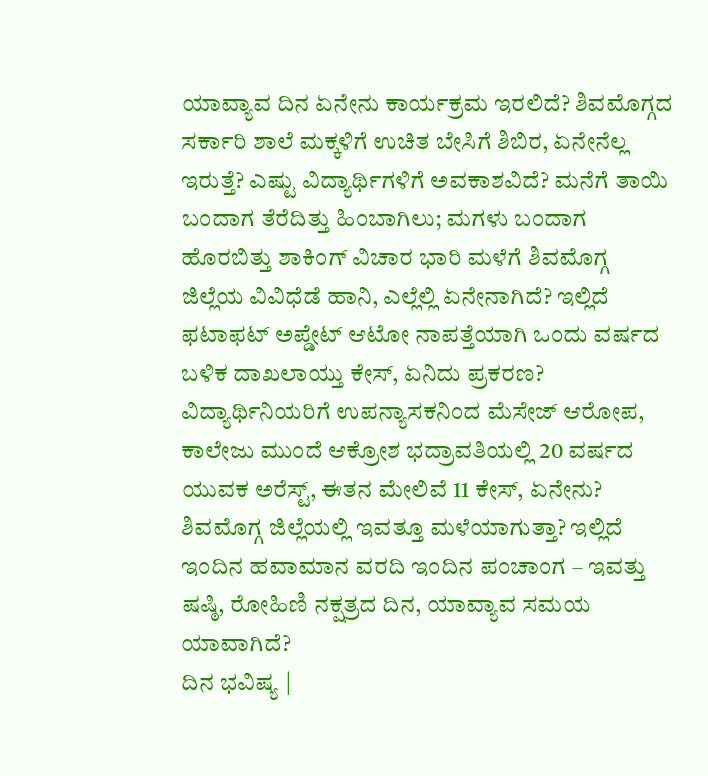ಯಾವ್ಯಾವ ದಿನ ಏನೇನು ಕಾರ್ಯಕ್ರಮ ಇರಲಿದೆ? ಶಿವಮೊಗ್ಗದ ಸರ್ಕಾರಿ ಶಾಲೆ ಮಕ್ಕಳಿಗೆ ಉಚಿತ ಬೇಸಿಗೆ ಶಿಬಿರ, ಏನೇನೆಲ್ಲ ಇರುತ್ತೆ? ಎಷ್ಟು ವಿದ್ಯಾರ್ಥಿಗಳಿಗೆ ಅವಕಾಶವಿದೆ? ಮನೆಗೆ ತಾಯಿ ಬಂದಾಗ ತೆರೆದಿತ್ತು ಹಿಂಬಾಗಿಲು; ಮಗಳು ಬಂದಾಗ ಹೊರಬಿತ್ತು ಶಾಕಿಂಗ್ ವಿಚಾರ ಭಾರಿ ಮಳೆಗೆ ಶಿವಮೊಗ್ಗ ಜಿಲ್ಲೆಯ ವಿವಿಧೆಡೆ ಹಾನಿ, ಎಲ್ಲೆಲ್ಲಿ ಏನೇನಾಗಿದೆ? ಇಲ್ಲಿದೆ ಫಟಾಫಟ್ ಅಪ್ಡೇಟ್ ಆಟೋ ನಾಪತ್ತೆಯಾಗಿ ಒಂದು ವರ್ಷದ ಬಳಿಕ ದಾಖಲಾಯ್ತು ಕೇಸ್, ಏನಿದು ಪ್ರಕರಣ? ವಿದ್ಯಾರ್ಥಿನಿಯರಿಗೆ ಉಪನ್ಯಾಸಕನಿಂದ ಮೆಸೇಜ್ ಆರೋಪ, ಕಾಲೇಜು ಮುಂದೆ ಆಕ್ರೋಶ ಭದ್ರಾವತಿಯಲ್ಲಿ 20 ವರ್ಷದ ಯುವಕ ಅರೆಸ್ಟ್, ಈತನ ಮೇಲಿವೆ 11 ಕೇಸ್, ಏನೇನು? ಶಿವಮೊಗ್ಗ ಜಿಲ್ಲೆಯಲ್ಲಿ ಇವತ್ತೂ ಮಳೆಯಾಗುತ್ತಾ? ಇಲ್ಲಿದೆ ಇಂದಿನ ಹವಾಮಾನ ವರದಿ ಇಂದಿನ ಪಂಚಾಂಗ – ಇವತ್ತು ಷಷ್ಠಿ, ರೋಹಿಣಿ ನಕ್ಷತ್ರದ ದಿನ, ಯಾವ್ಯಾವ ಸಮಯ ಯಾವಾಗಿದೆ?
ದಿನ ಭವಿಷ್ಯ |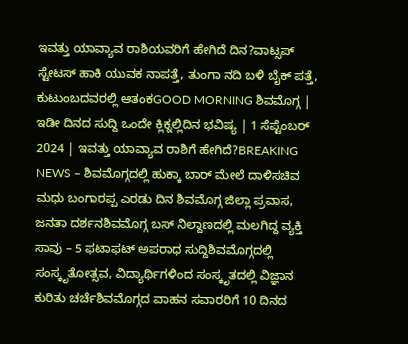ಇವತ್ತು ಯಾವ್ಯಾವ ರಾಶಿಯವರಿಗೆ ಹೇಗಿದೆ ದಿನ?ವಾಟ್ಸಪ್ ಸ್ಟೇಟಸ್ ಹಾಕಿ ಯುವಕ ನಾಪತ್ತೆ, ತುಂಗಾ ನದಿ ಬಳಿ ಬೈಕ್ ಪತ್ತೆ, ಕುಟುಂಬದವರಲ್ಲಿ ಆತಂಕGOOD MORNING ಶಿವಮೊಗ್ಗ | ಇಡೀ ದಿನದ ಸುದ್ದಿ ಒಂದೇ ಕ್ಲಿಕ್ನಲ್ಲಿದಿನ ಭವಿಷ್ಯ | 1 ಸೆಪ್ಟೆಂಬರ್ 2024 | ಇವತ್ತು ಯಾವ್ಯಾವ ರಾಶಿಗೆ ಹೇಗಿದೆ?BREAKING NEWS – ಶಿವಮೊಗ್ಗದಲ್ಲಿ ಹುಕ್ಕಾ ಬಾರ್ ಮೇಲೆ ದಾಳಿಸಚಿವ ಮಧು ಬಂಗಾರಪ್ಪ ಎರಡು ದಿನ ಶಿವಮೊಗ್ಗ ಜಿಲ್ಲಾ ಪ್ರವಾಸ, ಜನತಾ ದರ್ಶನಶಿವಮೊಗ್ಗ ಬಸ್ ನಿಲ್ದಾಣದಲ್ಲಿ ಮಲಗಿದ್ದ ವ್ಯಕ್ತಿ ಸಾವು – 5 ಫಟಾಫಟ್ ಅಪರಾಧ ಸುದ್ದಿಶಿವಮೊಗ್ಗದಲ್ಲಿ ಸಂಸ್ಕೃತೋತ್ಸವ, ವಿದ್ಯಾರ್ಥಿಗಳಿಂದ ಸಂಸ್ಕೃತದಲ್ಲಿ ವಿಜ್ಞಾನ ಕುರಿತು ಚರ್ಚೆಶಿವಮೊಗ್ಗದ ವಾಹನ ಸವಾರರಿಗೆ 10 ದಿನದ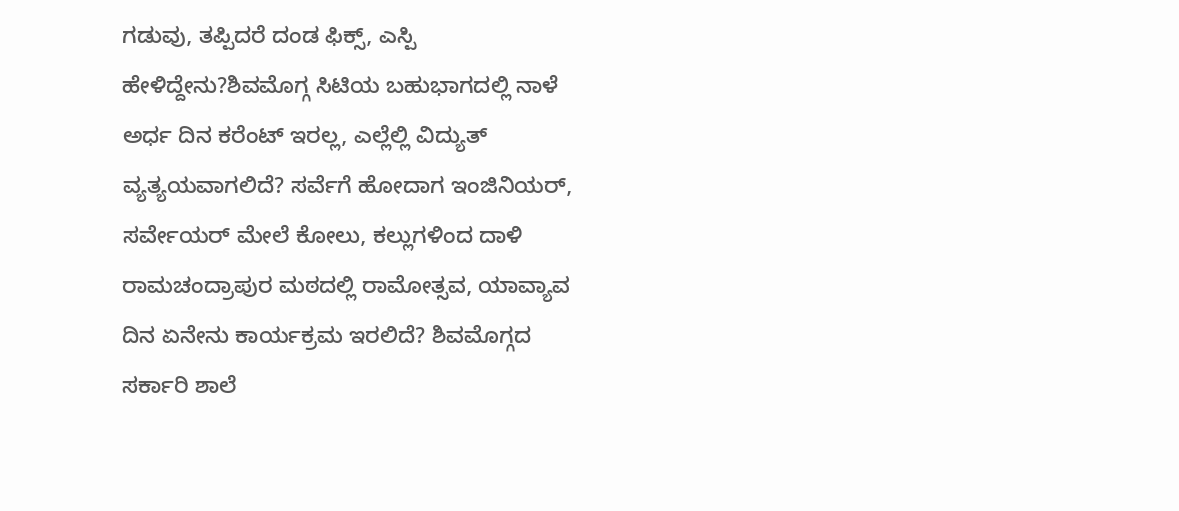ಗಡುವು, ತಪ್ಪಿದರೆ ದಂಡ ಫಿಕ್ಸ್, ಎಸ್ಪಿ ಹೇಳಿದ್ದೇನು?ಶಿವಮೊಗ್ಗ ಸಿಟಿಯ ಬಹುಭಾಗದಲ್ಲಿ ನಾಳೆ ಅರ್ಧ ದಿನ ಕರೆಂಟ್ ಇರಲ್ಲ, ಎಲ್ಲೆಲ್ಲಿ ವಿದ್ಯುತ್ ವ್ಯತ್ಯಯವಾಗಲಿದೆ? ಸರ್ವೆಗೆ ಹೋದಾಗ ಇಂಜಿನಿಯರ್, ಸರ್ವೇಯರ್ ಮೇಲೆ ಕೋಲು, ಕಲ್ಲುಗಳಿಂದ ದಾಳಿ ರಾಮಚಂದ್ರಾಪುರ ಮಠದಲ್ಲಿ ರಾಮೋತ್ಸವ, ಯಾವ್ಯಾವ ದಿನ ಏನೇನು ಕಾರ್ಯಕ್ರಮ ಇರಲಿದೆ? ಶಿವಮೊಗ್ಗದ ಸರ್ಕಾರಿ ಶಾಲೆ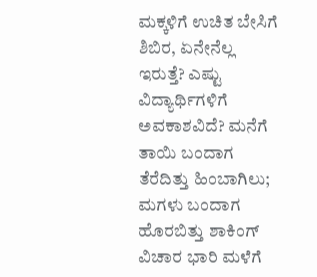ಮಕ್ಕಳಿಗೆ ಉಚಿತ ಬೇಸಿಗೆ ಶಿಬಿರ, ಏನೇನೆಲ್ಲ ಇರುತ್ತೆ? ಎಷ್ಟು ವಿದ್ಯಾರ್ಥಿಗಳಿಗೆ ಅವಕಾಶವಿದೆ? ಮನೆಗೆ ತಾಯಿ ಬಂದಾಗ ತೆರೆದಿತ್ತು ಹಿಂಬಾಗಿಲು; ಮಗಳು ಬಂದಾಗ ಹೊರಬಿತ್ತು ಶಾಕಿಂಗ್ ವಿಚಾರ ಭಾರಿ ಮಳೆಗೆ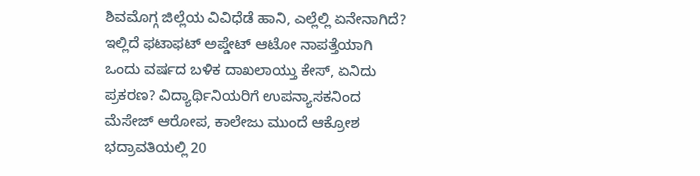ಶಿವಮೊಗ್ಗ ಜಿಲ್ಲೆಯ ವಿವಿಧೆಡೆ ಹಾನಿ, ಎಲ್ಲೆಲ್ಲಿ ಏನೇನಾಗಿದೆ? ಇಲ್ಲಿದೆ ಫಟಾಫಟ್ ಅಪ್ಡೇಟ್ ಆಟೋ ನಾಪತ್ತೆಯಾಗಿ ಒಂದು ವರ್ಷದ ಬಳಿಕ ದಾಖಲಾಯ್ತು ಕೇಸ್, ಏನಿದು ಪ್ರಕರಣ? ವಿದ್ಯಾರ್ಥಿನಿಯರಿಗೆ ಉಪನ್ಯಾಸಕನಿಂದ ಮೆಸೇಜ್ ಆರೋಪ, ಕಾಲೇಜು ಮುಂದೆ ಆಕ್ರೋಶ ಭದ್ರಾವತಿಯಲ್ಲಿ 20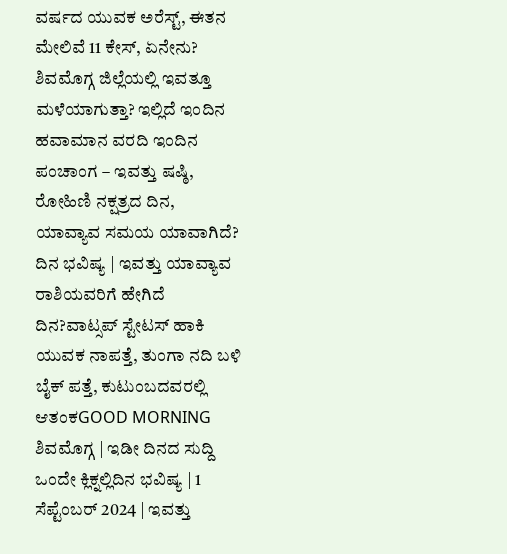ವರ್ಷದ ಯುವಕ ಅರೆಸ್ಟ್, ಈತನ ಮೇಲಿವೆ 11 ಕೇಸ್, ಏನೇನು? ಶಿವಮೊಗ್ಗ ಜಿಲ್ಲೆಯಲ್ಲಿ ಇವತ್ತೂ ಮಳೆಯಾಗುತ್ತಾ? ಇಲ್ಲಿದೆ ಇಂದಿನ ಹವಾಮಾನ ವರದಿ ಇಂದಿನ ಪಂಚಾಂಗ – ಇವತ್ತು ಷಷ್ಠಿ, ರೋಹಿಣಿ ನಕ್ಷತ್ರದ ದಿನ, ಯಾವ್ಯಾವ ಸಮಯ ಯಾವಾಗಿದೆ?
ದಿನ ಭವಿಷ್ಯ | ಇವತ್ತು ಯಾವ್ಯಾವ ರಾಶಿಯವರಿಗೆ ಹೇಗಿದೆ ದಿನ?ವಾಟ್ಸಪ್ ಸ್ಟೇಟಸ್ ಹಾಕಿ ಯುವಕ ನಾಪತ್ತೆ, ತುಂಗಾ ನದಿ ಬಳಿ ಬೈಕ್ ಪತ್ತೆ, ಕುಟುಂಬದವರಲ್ಲಿ ಆತಂಕGOOD MORNING ಶಿವಮೊಗ್ಗ | ಇಡೀ ದಿನದ ಸುದ್ದಿ ಒಂದೇ ಕ್ಲಿಕ್ನಲ್ಲಿದಿನ ಭವಿಷ್ಯ | 1 ಸೆಪ್ಟೆಂಬರ್ 2024 | ಇವತ್ತು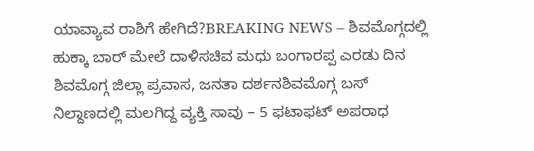ಯಾವ್ಯಾವ ರಾಶಿಗೆ ಹೇಗಿದೆ?BREAKING NEWS – ಶಿವಮೊಗ್ಗದಲ್ಲಿ ಹುಕ್ಕಾ ಬಾರ್ ಮೇಲೆ ದಾಳಿಸಚಿವ ಮಧು ಬಂಗಾರಪ್ಪ ಎರಡು ದಿನ ಶಿವಮೊಗ್ಗ ಜಿಲ್ಲಾ ಪ್ರವಾಸ, ಜನತಾ ದರ್ಶನಶಿವಮೊಗ್ಗ ಬಸ್ ನಿಲ್ದಾಣದಲ್ಲಿ ಮಲಗಿದ್ದ ವ್ಯಕ್ತಿ ಸಾವು – 5 ಫಟಾಫಟ್ ಅಪರಾಧ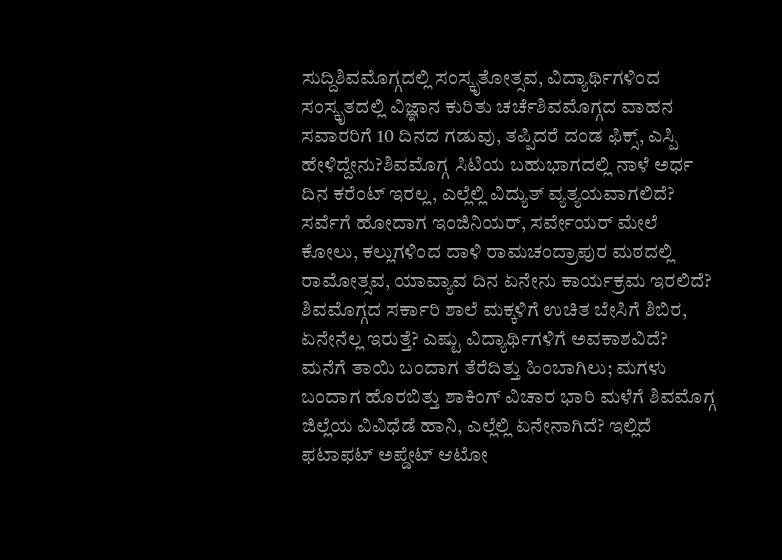ಸುದ್ದಿಶಿವಮೊಗ್ಗದಲ್ಲಿ ಸಂಸ್ಕೃತೋತ್ಸವ, ವಿದ್ಯಾರ್ಥಿಗಳಿಂದ ಸಂಸ್ಕೃತದಲ್ಲಿ ವಿಜ್ಞಾನ ಕುರಿತು ಚರ್ಚೆಶಿವಮೊಗ್ಗದ ವಾಹನ ಸವಾರರಿಗೆ 10 ದಿನದ ಗಡುವು, ತಪ್ಪಿದರೆ ದಂಡ ಫಿಕ್ಸ್, ಎಸ್ಪಿ ಹೇಳಿದ್ದೇನು?ಶಿವಮೊಗ್ಗ ಸಿಟಿಯ ಬಹುಭಾಗದಲ್ಲಿ ನಾಳೆ ಅರ್ಧ ದಿನ ಕರೆಂಟ್ ಇರಲ್ಲ, ಎಲ್ಲೆಲ್ಲಿ ವಿದ್ಯುತ್ ವ್ಯತ್ಯಯವಾಗಲಿದೆ? ಸರ್ವೆಗೆ ಹೋದಾಗ ಇಂಜಿನಿಯರ್, ಸರ್ವೇಯರ್ ಮೇಲೆ ಕೋಲು, ಕಲ್ಲುಗಳಿಂದ ದಾಳಿ ರಾಮಚಂದ್ರಾಪುರ ಮಠದಲ್ಲಿ ರಾಮೋತ್ಸವ, ಯಾವ್ಯಾವ ದಿನ ಏನೇನು ಕಾರ್ಯಕ್ರಮ ಇರಲಿದೆ? ಶಿವಮೊಗ್ಗದ ಸರ್ಕಾರಿ ಶಾಲೆ ಮಕ್ಕಳಿಗೆ ಉಚಿತ ಬೇಸಿಗೆ ಶಿಬಿರ, ಏನೇನೆಲ್ಲ ಇರುತ್ತೆ? ಎಷ್ಟು ವಿದ್ಯಾರ್ಥಿಗಳಿಗೆ ಅವಕಾಶವಿದೆ? ಮನೆಗೆ ತಾಯಿ ಬಂದಾಗ ತೆರೆದಿತ್ತು ಹಿಂಬಾಗಿಲು; ಮಗಳು ಬಂದಾಗ ಹೊರಬಿತ್ತು ಶಾಕಿಂಗ್ ವಿಚಾರ ಭಾರಿ ಮಳೆಗೆ ಶಿವಮೊಗ್ಗ ಜಿಲ್ಲೆಯ ವಿವಿಧೆಡೆ ಹಾನಿ, ಎಲ್ಲೆಲ್ಲಿ ಏನೇನಾಗಿದೆ? ಇಲ್ಲಿದೆ ಫಟಾಫಟ್ ಅಪ್ಡೇಟ್ ಆಟೋ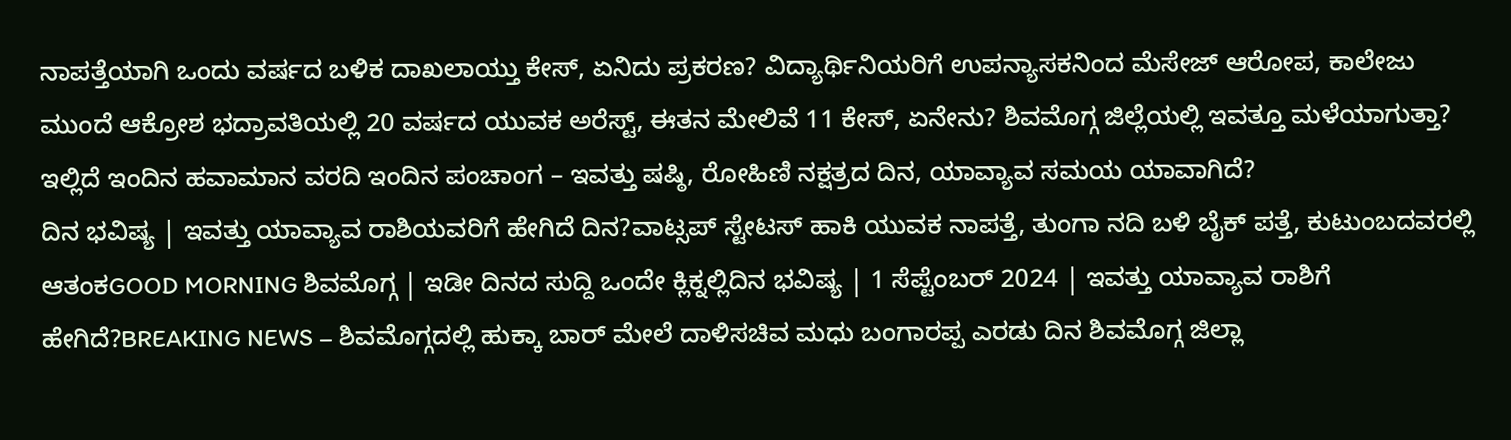ನಾಪತ್ತೆಯಾಗಿ ಒಂದು ವರ್ಷದ ಬಳಿಕ ದಾಖಲಾಯ್ತು ಕೇಸ್, ಏನಿದು ಪ್ರಕರಣ? ವಿದ್ಯಾರ್ಥಿನಿಯರಿಗೆ ಉಪನ್ಯಾಸಕನಿಂದ ಮೆಸೇಜ್ ಆರೋಪ, ಕಾಲೇಜು ಮುಂದೆ ಆಕ್ರೋಶ ಭದ್ರಾವತಿಯಲ್ಲಿ 20 ವರ್ಷದ ಯುವಕ ಅರೆಸ್ಟ್, ಈತನ ಮೇಲಿವೆ 11 ಕೇಸ್, ಏನೇನು? ಶಿವಮೊಗ್ಗ ಜಿಲ್ಲೆಯಲ್ಲಿ ಇವತ್ತೂ ಮಳೆಯಾಗುತ್ತಾ? ಇಲ್ಲಿದೆ ಇಂದಿನ ಹವಾಮಾನ ವರದಿ ಇಂದಿನ ಪಂಚಾಂಗ – ಇವತ್ತು ಷಷ್ಠಿ, ರೋಹಿಣಿ ನಕ್ಷತ್ರದ ದಿನ, ಯಾವ್ಯಾವ ಸಮಯ ಯಾವಾಗಿದೆ?
ದಿನ ಭವಿಷ್ಯ | ಇವತ್ತು ಯಾವ್ಯಾವ ರಾಶಿಯವರಿಗೆ ಹೇಗಿದೆ ದಿನ?ವಾಟ್ಸಪ್ ಸ್ಟೇಟಸ್ ಹಾಕಿ ಯುವಕ ನಾಪತ್ತೆ, ತುಂಗಾ ನದಿ ಬಳಿ ಬೈಕ್ ಪತ್ತೆ, ಕುಟುಂಬದವರಲ್ಲಿ ಆತಂಕGOOD MORNING ಶಿವಮೊಗ್ಗ | ಇಡೀ ದಿನದ ಸುದ್ದಿ ಒಂದೇ ಕ್ಲಿಕ್ನಲ್ಲಿದಿನ ಭವಿಷ್ಯ | 1 ಸೆಪ್ಟೆಂಬರ್ 2024 | ಇವತ್ತು ಯಾವ್ಯಾವ ರಾಶಿಗೆ ಹೇಗಿದೆ?BREAKING NEWS – ಶಿವಮೊಗ್ಗದಲ್ಲಿ ಹುಕ್ಕಾ ಬಾರ್ ಮೇಲೆ ದಾಳಿಸಚಿವ ಮಧು ಬಂಗಾರಪ್ಪ ಎರಡು ದಿನ ಶಿವಮೊಗ್ಗ ಜಿಲ್ಲಾ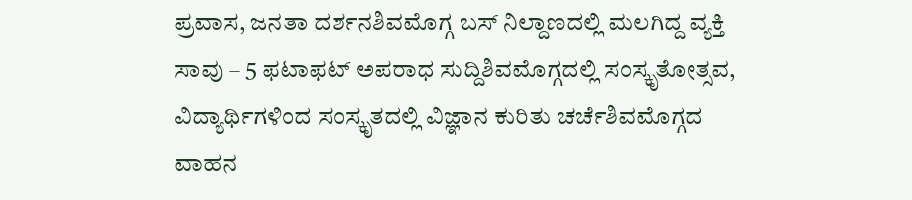ಪ್ರವಾಸ, ಜನತಾ ದರ್ಶನಶಿವಮೊಗ್ಗ ಬಸ್ ನಿಲ್ದಾಣದಲ್ಲಿ ಮಲಗಿದ್ದ ವ್ಯಕ್ತಿ ಸಾವು – 5 ಫಟಾಫಟ್ ಅಪರಾಧ ಸುದ್ದಿಶಿವಮೊಗ್ಗದಲ್ಲಿ ಸಂಸ್ಕೃತೋತ್ಸವ, ವಿದ್ಯಾರ್ಥಿಗಳಿಂದ ಸಂಸ್ಕೃತದಲ್ಲಿ ವಿಜ್ಞಾನ ಕುರಿತು ಚರ್ಚೆಶಿವಮೊಗ್ಗದ ವಾಹನ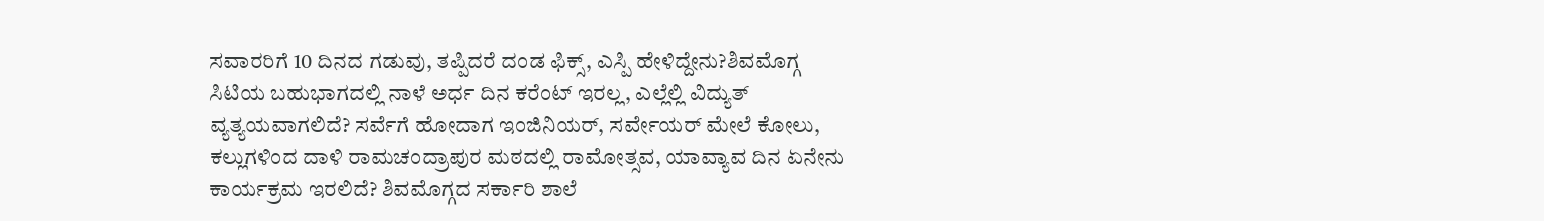ಸವಾರರಿಗೆ 10 ದಿನದ ಗಡುವು, ತಪ್ಪಿದರೆ ದಂಡ ಫಿಕ್ಸ್, ಎಸ್ಪಿ ಹೇಳಿದ್ದೇನು?ಶಿವಮೊಗ್ಗ ಸಿಟಿಯ ಬಹುಭಾಗದಲ್ಲಿ ನಾಳೆ ಅರ್ಧ ದಿನ ಕರೆಂಟ್ ಇರಲ್ಲ, ಎಲ್ಲೆಲ್ಲಿ ವಿದ್ಯುತ್ ವ್ಯತ್ಯಯವಾಗಲಿದೆ? ಸರ್ವೆಗೆ ಹೋದಾಗ ಇಂಜಿನಿಯರ್, ಸರ್ವೇಯರ್ ಮೇಲೆ ಕೋಲು, ಕಲ್ಲುಗಳಿಂದ ದಾಳಿ ರಾಮಚಂದ್ರಾಪುರ ಮಠದಲ್ಲಿ ರಾಮೋತ್ಸವ, ಯಾವ್ಯಾವ ದಿನ ಏನೇನು ಕಾರ್ಯಕ್ರಮ ಇರಲಿದೆ? ಶಿವಮೊಗ್ಗದ ಸರ್ಕಾರಿ ಶಾಲೆ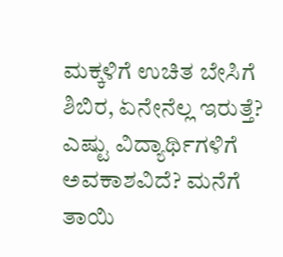ಮಕ್ಕಳಿಗೆ ಉಚಿತ ಬೇಸಿಗೆ ಶಿಬಿರ, ಏನೇನೆಲ್ಲ ಇರುತ್ತೆ? ಎಷ್ಟು ವಿದ್ಯಾರ್ಥಿಗಳಿಗೆ ಅವಕಾಶವಿದೆ? ಮನೆಗೆ ತಾಯಿ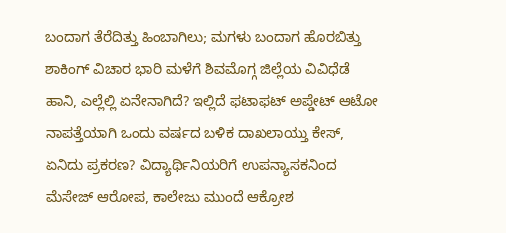ಬಂದಾಗ ತೆರೆದಿತ್ತು ಹಿಂಬಾಗಿಲು; ಮಗಳು ಬಂದಾಗ ಹೊರಬಿತ್ತು ಶಾಕಿಂಗ್ ವಿಚಾರ ಭಾರಿ ಮಳೆಗೆ ಶಿವಮೊಗ್ಗ ಜಿಲ್ಲೆಯ ವಿವಿಧೆಡೆ ಹಾನಿ, ಎಲ್ಲೆಲ್ಲಿ ಏನೇನಾಗಿದೆ? ಇಲ್ಲಿದೆ ಫಟಾಫಟ್ ಅಪ್ಡೇಟ್ ಆಟೋ ನಾಪತ್ತೆಯಾಗಿ ಒಂದು ವರ್ಷದ ಬಳಿಕ ದಾಖಲಾಯ್ತು ಕೇಸ್, ಏನಿದು ಪ್ರಕರಣ? ವಿದ್ಯಾರ್ಥಿನಿಯರಿಗೆ ಉಪನ್ಯಾಸಕನಿಂದ ಮೆಸೇಜ್ ಆರೋಪ, ಕಾಲೇಜು ಮುಂದೆ ಆಕ್ರೋಶ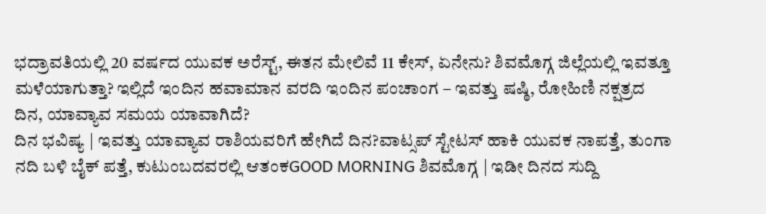ಭದ್ರಾವತಿಯಲ್ಲಿ 20 ವರ್ಷದ ಯುವಕ ಅರೆಸ್ಟ್, ಈತನ ಮೇಲಿವೆ 11 ಕೇಸ್, ಏನೇನು? ಶಿವಮೊಗ್ಗ ಜಿಲ್ಲೆಯಲ್ಲಿ ಇವತ್ತೂ ಮಳೆಯಾಗುತ್ತಾ? ಇಲ್ಲಿದೆ ಇಂದಿನ ಹವಾಮಾನ ವರದಿ ಇಂದಿನ ಪಂಚಾಂಗ – ಇವತ್ತು ಷಷ್ಠಿ, ರೋಹಿಣಿ ನಕ್ಷತ್ರದ ದಿನ, ಯಾವ್ಯಾವ ಸಮಯ ಯಾವಾಗಿದೆ?
ದಿನ ಭವಿಷ್ಯ | ಇವತ್ತು ಯಾವ್ಯಾವ ರಾಶಿಯವರಿಗೆ ಹೇಗಿದೆ ದಿನ?ವಾಟ್ಸಪ್ ಸ್ಟೇಟಸ್ ಹಾಕಿ ಯುವಕ ನಾಪತ್ತೆ, ತುಂಗಾ ನದಿ ಬಳಿ ಬೈಕ್ ಪತ್ತೆ, ಕುಟುಂಬದವರಲ್ಲಿ ಆತಂಕGOOD MORNING ಶಿವಮೊಗ್ಗ | ಇಡೀ ದಿನದ ಸುದ್ದಿ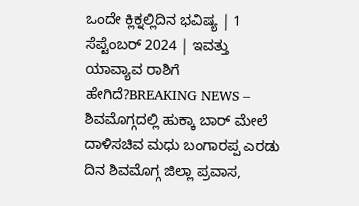ಒಂದೇ ಕ್ಲಿಕ್ನಲ್ಲಿದಿನ ಭವಿಷ್ಯ | 1 ಸೆಪ್ಟೆಂಬರ್ 2024 | ಇವತ್ತು ಯಾವ್ಯಾವ ರಾಶಿಗೆ ಹೇಗಿದೆ?BREAKING NEWS – ಶಿವಮೊಗ್ಗದಲ್ಲಿ ಹುಕ್ಕಾ ಬಾರ್ ಮೇಲೆ ದಾಳಿಸಚಿವ ಮಧು ಬಂಗಾರಪ್ಪ ಎರಡು ದಿನ ಶಿವಮೊಗ್ಗ ಜಿಲ್ಲಾ ಪ್ರವಾಸ,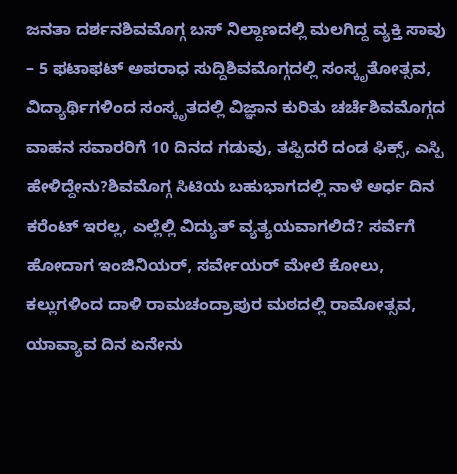ಜನತಾ ದರ್ಶನಶಿವಮೊಗ್ಗ ಬಸ್ ನಿಲ್ದಾಣದಲ್ಲಿ ಮಲಗಿದ್ದ ವ್ಯಕ್ತಿ ಸಾವು – 5 ಫಟಾಫಟ್ ಅಪರಾಧ ಸುದ್ದಿಶಿವಮೊಗ್ಗದಲ್ಲಿ ಸಂಸ್ಕೃತೋತ್ಸವ, ವಿದ್ಯಾರ್ಥಿಗಳಿಂದ ಸಂಸ್ಕೃತದಲ್ಲಿ ವಿಜ್ಞಾನ ಕುರಿತು ಚರ್ಚೆಶಿವಮೊಗ್ಗದ ವಾಹನ ಸವಾರರಿಗೆ 10 ದಿನದ ಗಡುವು, ತಪ್ಪಿದರೆ ದಂಡ ಫಿಕ್ಸ್, ಎಸ್ಪಿ ಹೇಳಿದ್ದೇನು?ಶಿವಮೊಗ್ಗ ಸಿಟಿಯ ಬಹುಭಾಗದಲ್ಲಿ ನಾಳೆ ಅರ್ಧ ದಿನ ಕರೆಂಟ್ ಇರಲ್ಲ, ಎಲ್ಲೆಲ್ಲಿ ವಿದ್ಯುತ್ ವ್ಯತ್ಯಯವಾಗಲಿದೆ? ಸರ್ವೆಗೆ ಹೋದಾಗ ಇಂಜಿನಿಯರ್, ಸರ್ವೇಯರ್ ಮೇಲೆ ಕೋಲು, ಕಲ್ಲುಗಳಿಂದ ದಾಳಿ ರಾಮಚಂದ್ರಾಪುರ ಮಠದಲ್ಲಿ ರಾಮೋತ್ಸವ, ಯಾವ್ಯಾವ ದಿನ ಏನೇನು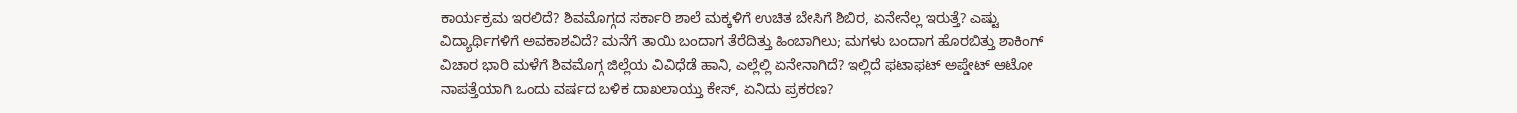ಕಾರ್ಯಕ್ರಮ ಇರಲಿದೆ? ಶಿವಮೊಗ್ಗದ ಸರ್ಕಾರಿ ಶಾಲೆ ಮಕ್ಕಳಿಗೆ ಉಚಿತ ಬೇಸಿಗೆ ಶಿಬಿರ, ಏನೇನೆಲ್ಲ ಇರುತ್ತೆ? ಎಷ್ಟು ವಿದ್ಯಾರ್ಥಿಗಳಿಗೆ ಅವಕಾಶವಿದೆ? ಮನೆಗೆ ತಾಯಿ ಬಂದಾಗ ತೆರೆದಿತ್ತು ಹಿಂಬಾಗಿಲು; ಮಗಳು ಬಂದಾಗ ಹೊರಬಿತ್ತು ಶಾಕಿಂಗ್ ವಿಚಾರ ಭಾರಿ ಮಳೆಗೆ ಶಿವಮೊಗ್ಗ ಜಿಲ್ಲೆಯ ವಿವಿಧೆಡೆ ಹಾನಿ, ಎಲ್ಲೆಲ್ಲಿ ಏನೇನಾಗಿದೆ? ಇಲ್ಲಿದೆ ಫಟಾಫಟ್ ಅಪ್ಡೇಟ್ ಆಟೋ ನಾಪತ್ತೆಯಾಗಿ ಒಂದು ವರ್ಷದ ಬಳಿಕ ದಾಖಲಾಯ್ತು ಕೇಸ್, ಏನಿದು ಪ್ರಕರಣ?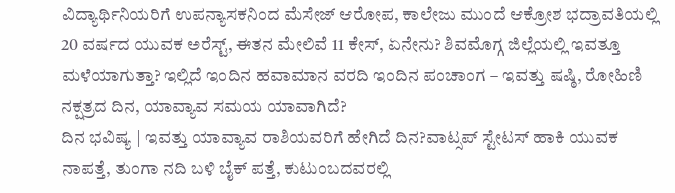ವಿದ್ಯಾರ್ಥಿನಿಯರಿಗೆ ಉಪನ್ಯಾಸಕನಿಂದ ಮೆಸೇಜ್ ಆರೋಪ, ಕಾಲೇಜು ಮುಂದೆ ಆಕ್ರೋಶ ಭದ್ರಾವತಿಯಲ್ಲಿ 20 ವರ್ಷದ ಯುವಕ ಅರೆಸ್ಟ್, ಈತನ ಮೇಲಿವೆ 11 ಕೇಸ್, ಏನೇನು? ಶಿವಮೊಗ್ಗ ಜಿಲ್ಲೆಯಲ್ಲಿ ಇವತ್ತೂ ಮಳೆಯಾಗುತ್ತಾ? ಇಲ್ಲಿದೆ ಇಂದಿನ ಹವಾಮಾನ ವರದಿ ಇಂದಿನ ಪಂಚಾಂಗ – ಇವತ್ತು ಷಷ್ಠಿ, ರೋಹಿಣಿ ನಕ್ಷತ್ರದ ದಿನ, ಯಾವ್ಯಾವ ಸಮಯ ಯಾವಾಗಿದೆ?
ದಿನ ಭವಿಷ್ಯ | ಇವತ್ತು ಯಾವ್ಯಾವ ರಾಶಿಯವರಿಗೆ ಹೇಗಿದೆ ದಿನ?ವಾಟ್ಸಪ್ ಸ್ಟೇಟಸ್ ಹಾಕಿ ಯುವಕ ನಾಪತ್ತೆ, ತುಂಗಾ ನದಿ ಬಳಿ ಬೈಕ್ ಪತ್ತೆ, ಕುಟುಂಬದವರಲ್ಲಿ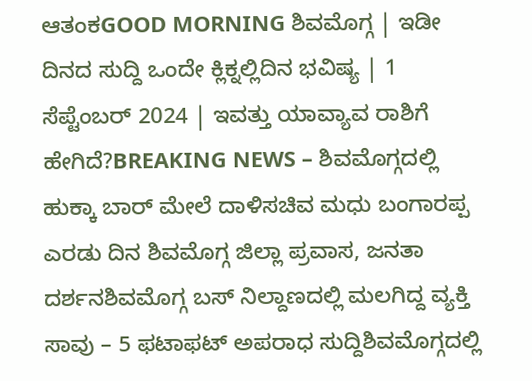ಆತಂಕGOOD MORNING ಶಿವಮೊಗ್ಗ | ಇಡೀ ದಿನದ ಸುದ್ದಿ ಒಂದೇ ಕ್ಲಿಕ್ನಲ್ಲಿದಿನ ಭವಿಷ್ಯ | 1 ಸೆಪ್ಟೆಂಬರ್ 2024 | ಇವತ್ತು ಯಾವ್ಯಾವ ರಾಶಿಗೆ ಹೇಗಿದೆ?BREAKING NEWS – ಶಿವಮೊಗ್ಗದಲ್ಲಿ ಹುಕ್ಕಾ ಬಾರ್ ಮೇಲೆ ದಾಳಿಸಚಿವ ಮಧು ಬಂಗಾರಪ್ಪ ಎರಡು ದಿನ ಶಿವಮೊಗ್ಗ ಜಿಲ್ಲಾ ಪ್ರವಾಸ, ಜನತಾ ದರ್ಶನಶಿವಮೊಗ್ಗ ಬಸ್ ನಿಲ್ದಾಣದಲ್ಲಿ ಮಲಗಿದ್ದ ವ್ಯಕ್ತಿ ಸಾವು – 5 ಫಟಾಫಟ್ ಅಪರಾಧ ಸುದ್ದಿಶಿವಮೊಗ್ಗದಲ್ಲಿ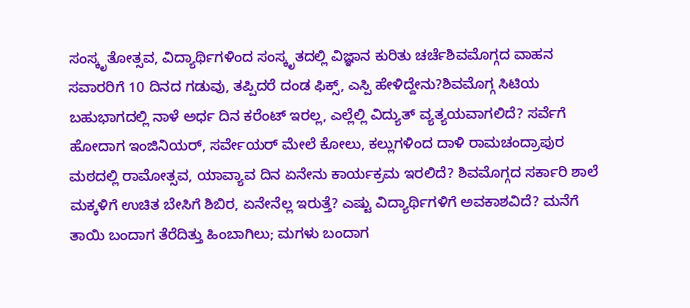ಸಂಸ್ಕೃತೋತ್ಸವ, ವಿದ್ಯಾರ್ಥಿಗಳಿಂದ ಸಂಸ್ಕೃತದಲ್ಲಿ ವಿಜ್ಞಾನ ಕುರಿತು ಚರ್ಚೆಶಿವಮೊಗ್ಗದ ವಾಹನ ಸವಾರರಿಗೆ 10 ದಿನದ ಗಡುವು, ತಪ್ಪಿದರೆ ದಂಡ ಫಿಕ್ಸ್, ಎಸ್ಪಿ ಹೇಳಿದ್ದೇನು?ಶಿವಮೊಗ್ಗ ಸಿಟಿಯ ಬಹುಭಾಗದಲ್ಲಿ ನಾಳೆ ಅರ್ಧ ದಿನ ಕರೆಂಟ್ ಇರಲ್ಲ, ಎಲ್ಲೆಲ್ಲಿ ವಿದ್ಯುತ್ ವ್ಯತ್ಯಯವಾಗಲಿದೆ? ಸರ್ವೆಗೆ ಹೋದಾಗ ಇಂಜಿನಿಯರ್, ಸರ್ವೇಯರ್ ಮೇಲೆ ಕೋಲು, ಕಲ್ಲುಗಳಿಂದ ದಾಳಿ ರಾಮಚಂದ್ರಾಪುರ ಮಠದಲ್ಲಿ ರಾಮೋತ್ಸವ, ಯಾವ್ಯಾವ ದಿನ ಏನೇನು ಕಾರ್ಯಕ್ರಮ ಇರಲಿದೆ? ಶಿವಮೊಗ್ಗದ ಸರ್ಕಾರಿ ಶಾಲೆ ಮಕ್ಕಳಿಗೆ ಉಚಿತ ಬೇಸಿಗೆ ಶಿಬಿರ, ಏನೇನೆಲ್ಲ ಇರುತ್ತೆ? ಎಷ್ಟು ವಿದ್ಯಾರ್ಥಿಗಳಿಗೆ ಅವಕಾಶವಿದೆ? ಮನೆಗೆ ತಾಯಿ ಬಂದಾಗ ತೆರೆದಿತ್ತು ಹಿಂಬಾಗಿಲು; ಮಗಳು ಬಂದಾಗ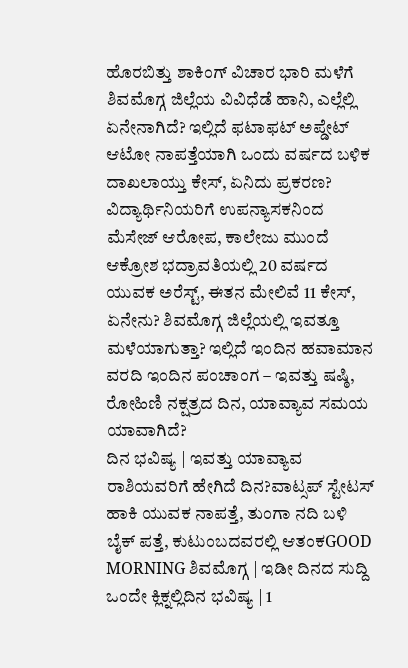ಹೊರಬಿತ್ತು ಶಾಕಿಂಗ್ ವಿಚಾರ ಭಾರಿ ಮಳೆಗೆ ಶಿವಮೊಗ್ಗ ಜಿಲ್ಲೆಯ ವಿವಿಧೆಡೆ ಹಾನಿ, ಎಲ್ಲೆಲ್ಲಿ ಏನೇನಾಗಿದೆ? ಇಲ್ಲಿದೆ ಫಟಾಫಟ್ ಅಪ್ಡೇಟ್ ಆಟೋ ನಾಪತ್ತೆಯಾಗಿ ಒಂದು ವರ್ಷದ ಬಳಿಕ ದಾಖಲಾಯ್ತು ಕೇಸ್, ಏನಿದು ಪ್ರಕರಣ? ವಿದ್ಯಾರ್ಥಿನಿಯರಿಗೆ ಉಪನ್ಯಾಸಕನಿಂದ ಮೆಸೇಜ್ ಆರೋಪ, ಕಾಲೇಜು ಮುಂದೆ ಆಕ್ರೋಶ ಭದ್ರಾವತಿಯಲ್ಲಿ 20 ವರ್ಷದ ಯುವಕ ಅರೆಸ್ಟ್, ಈತನ ಮೇಲಿವೆ 11 ಕೇಸ್, ಏನೇನು? ಶಿವಮೊಗ್ಗ ಜಿಲ್ಲೆಯಲ್ಲಿ ಇವತ್ತೂ ಮಳೆಯಾಗುತ್ತಾ? ಇಲ್ಲಿದೆ ಇಂದಿನ ಹವಾಮಾನ ವರದಿ ಇಂದಿನ ಪಂಚಾಂಗ – ಇವತ್ತು ಷಷ್ಠಿ, ರೋಹಿಣಿ ನಕ್ಷತ್ರದ ದಿನ, ಯಾವ್ಯಾವ ಸಮಯ ಯಾವಾಗಿದೆ?
ದಿನ ಭವಿಷ್ಯ | ಇವತ್ತು ಯಾವ್ಯಾವ ರಾಶಿಯವರಿಗೆ ಹೇಗಿದೆ ದಿನ?ವಾಟ್ಸಪ್ ಸ್ಟೇಟಸ್ ಹಾಕಿ ಯುವಕ ನಾಪತ್ತೆ, ತುಂಗಾ ನದಿ ಬಳಿ ಬೈಕ್ ಪತ್ತೆ, ಕುಟುಂಬದವರಲ್ಲಿ ಆತಂಕGOOD MORNING ಶಿವಮೊಗ್ಗ | ಇಡೀ ದಿನದ ಸುದ್ದಿ ಒಂದೇ ಕ್ಲಿಕ್ನಲ್ಲಿದಿನ ಭವಿಷ್ಯ | 1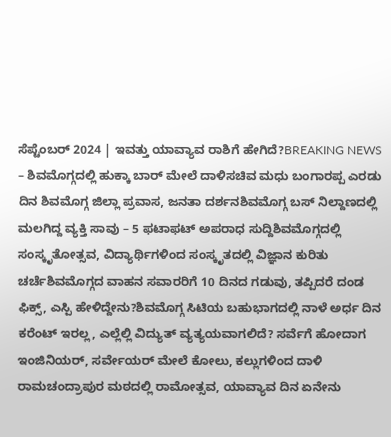ಸೆಪ್ಟೆಂಬರ್ 2024 | ಇವತ್ತು ಯಾವ್ಯಾವ ರಾಶಿಗೆ ಹೇಗಿದೆ?BREAKING NEWS – ಶಿವಮೊಗ್ಗದಲ್ಲಿ ಹುಕ್ಕಾ ಬಾರ್ ಮೇಲೆ ದಾಳಿಸಚಿವ ಮಧು ಬಂಗಾರಪ್ಪ ಎರಡು ದಿನ ಶಿವಮೊಗ್ಗ ಜಿಲ್ಲಾ ಪ್ರವಾಸ, ಜನತಾ ದರ್ಶನಶಿವಮೊಗ್ಗ ಬಸ್ ನಿಲ್ದಾಣದಲ್ಲಿ ಮಲಗಿದ್ದ ವ್ಯಕ್ತಿ ಸಾವು – 5 ಫಟಾಫಟ್ ಅಪರಾಧ ಸುದ್ದಿಶಿವಮೊಗ್ಗದಲ್ಲಿ ಸಂಸ್ಕೃತೋತ್ಸವ, ವಿದ್ಯಾರ್ಥಿಗಳಿಂದ ಸಂಸ್ಕೃತದಲ್ಲಿ ವಿಜ್ಞಾನ ಕುರಿತು ಚರ್ಚೆಶಿವಮೊಗ್ಗದ ವಾಹನ ಸವಾರರಿಗೆ 10 ದಿನದ ಗಡುವು, ತಪ್ಪಿದರೆ ದಂಡ ಫಿಕ್ಸ್, ಎಸ್ಪಿ ಹೇಳಿದ್ದೇನು?ಶಿವಮೊಗ್ಗ ಸಿಟಿಯ ಬಹುಭಾಗದಲ್ಲಿ ನಾಳೆ ಅರ್ಧ ದಿನ ಕರೆಂಟ್ ಇರಲ್ಲ, ಎಲ್ಲೆಲ್ಲಿ ವಿದ್ಯುತ್ ವ್ಯತ್ಯಯವಾಗಲಿದೆ? ಸರ್ವೆಗೆ ಹೋದಾಗ ಇಂಜಿನಿಯರ್, ಸರ್ವೇಯರ್ ಮೇಲೆ ಕೋಲು, ಕಲ್ಲುಗಳಿಂದ ದಾಳಿ ರಾಮಚಂದ್ರಾಪುರ ಮಠದಲ್ಲಿ ರಾಮೋತ್ಸವ, ಯಾವ್ಯಾವ ದಿನ ಏನೇನು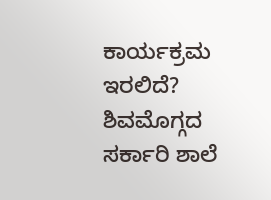ಕಾರ್ಯಕ್ರಮ ಇರಲಿದೆ? ಶಿವಮೊಗ್ಗದ ಸರ್ಕಾರಿ ಶಾಲೆ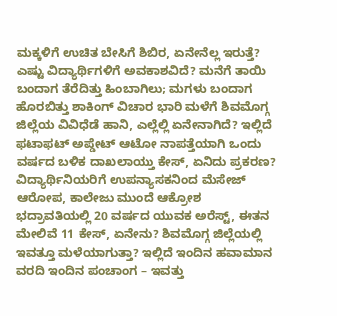ಮಕ್ಕಳಿಗೆ ಉಚಿತ ಬೇಸಿಗೆ ಶಿಬಿರ, ಏನೇನೆಲ್ಲ ಇರುತ್ತೆ? ಎಷ್ಟು ವಿದ್ಯಾರ್ಥಿಗಳಿಗೆ ಅವಕಾಶವಿದೆ? ಮನೆಗೆ ತಾಯಿ ಬಂದಾಗ ತೆರೆದಿತ್ತು ಹಿಂಬಾಗಿಲು; ಮಗಳು ಬಂದಾಗ ಹೊರಬಿತ್ತು ಶಾಕಿಂಗ್ ವಿಚಾರ ಭಾರಿ ಮಳೆಗೆ ಶಿವಮೊಗ್ಗ ಜಿಲ್ಲೆಯ ವಿವಿಧೆಡೆ ಹಾನಿ, ಎಲ್ಲೆಲ್ಲಿ ಏನೇನಾಗಿದೆ? ಇಲ್ಲಿದೆ ಫಟಾಫಟ್ ಅಪ್ಡೇಟ್ ಆಟೋ ನಾಪತ್ತೆಯಾಗಿ ಒಂದು ವರ್ಷದ ಬಳಿಕ ದಾಖಲಾಯ್ತು ಕೇಸ್, ಏನಿದು ಪ್ರಕರಣ? ವಿದ್ಯಾರ್ಥಿನಿಯರಿಗೆ ಉಪನ್ಯಾಸಕನಿಂದ ಮೆಸೇಜ್ ಆರೋಪ, ಕಾಲೇಜು ಮುಂದೆ ಆಕ್ರೋಶ ಭದ್ರಾವತಿಯಲ್ಲಿ 20 ವರ್ಷದ ಯುವಕ ಅರೆಸ್ಟ್, ಈತನ ಮೇಲಿವೆ 11 ಕೇಸ್, ಏನೇನು? ಶಿವಮೊಗ್ಗ ಜಿಲ್ಲೆಯಲ್ಲಿ ಇವತ್ತೂ ಮಳೆಯಾಗುತ್ತಾ? ಇಲ್ಲಿದೆ ಇಂದಿನ ಹವಾಮಾನ ವರದಿ ಇಂದಿನ ಪಂಚಾಂಗ – ಇವತ್ತು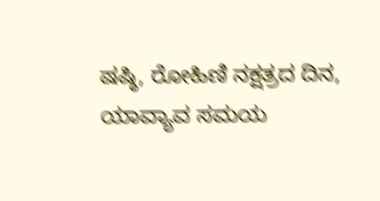ಷಷ್ಠಿ, ರೋಹಿಣಿ ನಕ್ಷತ್ರದ ದಿನ, ಯಾವ್ಯಾವ ಸಮಯ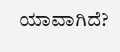ಯಾವಾಗಿದೆ?